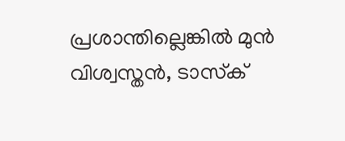പ്രശാന്തില്ലെങ്കില്‍ മുന്‍ വിശ്വസ്തന്‍, ടാസ്‌ക്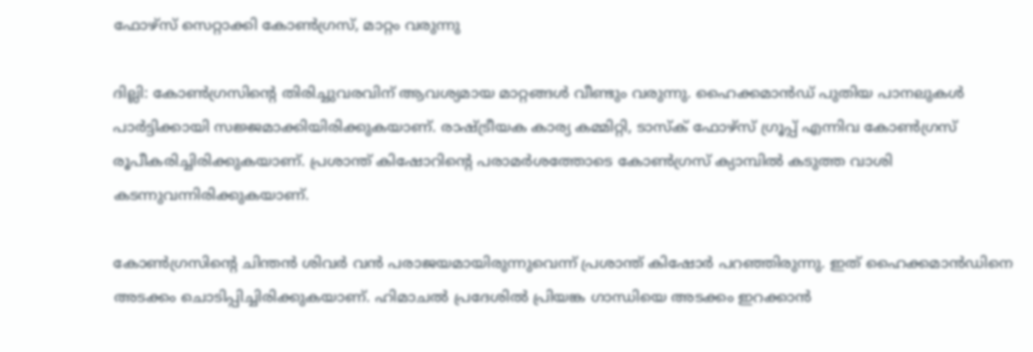ഫോഴ്‌സ് സെറ്റാക്കി കോണ്‍ഗ്രസ്, മാറ്റം വരുന്നു

ദില്ലി: കോണ്‍ഗ്രസിന്റെ തിരിച്ചുവരവിന് ആവശ്യമായ മാറ്റങ്ങള്‍ വീണ്ടും വരുന്നു. ഹൈക്കമാന്‍ഡ് പുതിയ പാനലുകള്‍ പാര്‍ട്ടിക്കായി സജ്ജമാക്കിയിരിക്കുകയാണ്. രാഷ്ട്രീയക കാര്യ കമ്മിറ്റി, ടാസ്‌ക് ഫോഴ്‌സ് ഗ്രൂപ്പ് എന്നിവ കോണ്‍ഗ്രസ് രൂപീകരിച്ചിരിക്കുകയാണ്. പ്രശാന്ത് കിഷോറിന്റെ പരാമര്‍ശത്തോടെ കോണ്‍ഗ്രസ് ക്യാമ്പില്‍ കടുത്ത വാശി കടന്നുവന്നിരിക്കുകയാണ്.

കോണ്‍ഗ്രസിന്റെ ചിന്തന്‍ ശിവര്‍ വന്‍ പരാജയമായിരുന്നുവെന്ന് പ്രശാന്ത് കിഷോര്‍ പറഞ്ഞിരുന്നു. ഇത് ഹൈക്കമാന്‍ഡിനെ അടക്കം ചൊടിപ്പിച്ചിരിക്കുകയാണ്. ഹിമാചല്‍ പ്രദേശില്‍ പ്രിയങ്ക ഗാന്ധിയെ അടക്കം ഇറക്കാന്‍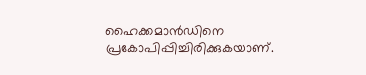ഹൈക്കമാന്‍ഡിനെ പ്രകോപിപ്പിച്ചിരിക്കുകയാണ്.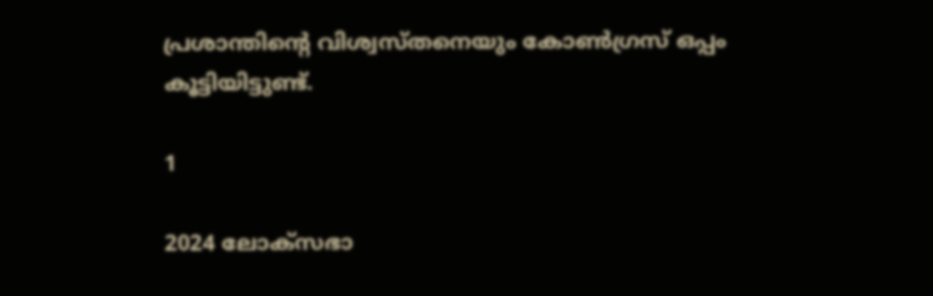പ്രശാന്തിന്റെ വിശ്വസ്തനെയും കോണ്‍ഗ്രസ് ഒപ്പം കൂട്ടിയിട്ടുണ്ട്.

1

2024 ലോക്‌സഭാ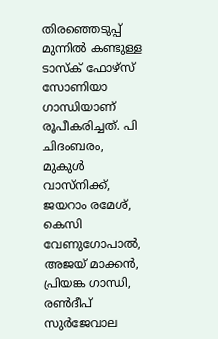തിരഞ്ഞെടുപ്പ് മുന്നില്‍ കണ്ടുള്ള ടാസ്‌ക് ഫോഴ്‌സ് സോണിയാ ഗാന്ധിയാണ് രൂപീകരിച്ചത്. പി ചിദംബരം, മുകുള്‍ വാസ്‌നിക്ക്, ജയറാം രമേശ്, കെസി വേണുഗോപാല്‍, അജയ് മാക്കന്‍, പ്രിയങ്ക ഗാന്ധി, രണ്‍ദീപ് സുര്‍ജേവാല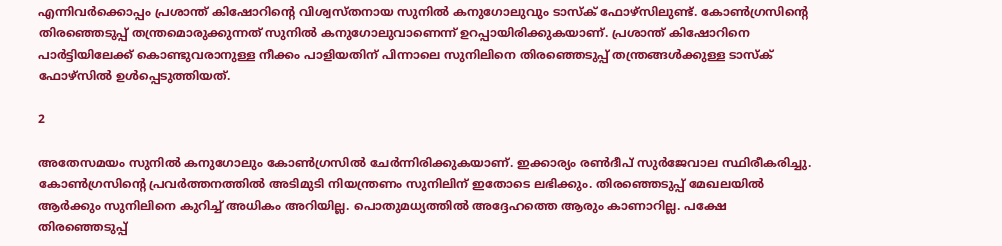എന്നിവര്‍ക്കൊപ്പം പ്രശാന്ത് കിഷോറിന്റെ വിശ്വസ്തനായ സുനില്‍ കനുഗോലുവും ടാസ്‌ക് ഫോഴ്‌സിലുണ്ട്. കോണ്‍ഗ്രസിന്റെ തിരഞ്ഞെടുപ്പ് തന്ത്രമൊരുക്കുന്നത് സുനില്‍ കനുഗോലുവാണെന്ന് ഉറപ്പായിരിക്കുകയാണ്. പ്രശാന്ത് കിഷോറിനെ പാര്‍ട്ടിയിലേക്ക് കൊണ്ടുവരാനുള്ള നീക്കം പാളിയതിന് പിന്നാലെ സുനിലിനെ തിരഞ്ഞെടുപ്പ് തന്ത്രങ്ങള്‍ക്കുള്ള ടാസ്‌ക് ഫോഴ്‌സില്‍ ഉള്‍പ്പെടുത്തിയത്.

2

അതേസമയം സുനില്‍ കനുഗോലും കോണ്‍ഗ്രസില്‍ ചേര്‍ന്നിരിക്കുകയാണ്. ഇക്കാര്യം രണ്‍ദീപ് സുര്‍ജേവാല സ്ഥിരീകരിച്ചു. കോണ്‍ഗ്രസിന്റെ പ്രവര്‍ത്തനത്തില്‍ അടിമുടി നിയന്ത്രണം സുനിലിന് ഇതോടെ ലഭിക്കും. തിരഞ്ഞെടുപ്പ് മേഖലയില്‍ ആര്‍ക്കും സുനിലിനെ കുറിച്ച് അധികം അറിയില്ല. പൊതുമധ്യത്തില്‍ അദ്ദേഹത്തെ ആരും കാണാറില്ല. പക്ഷേ തിരഞ്ഞെടുപ്പ്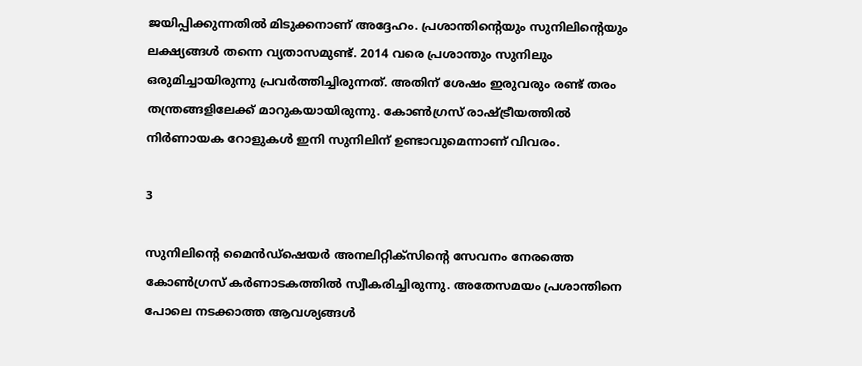ജയിപ്പിക്കുന്നതില്‍ മിടുക്കനാണ് അദ്ദേഹം. പ്രശാന്തിന്റെയും സുനിലിന്റെയും ലക്ഷ്യങ്ങള്‍ തന്നെ വ്യതാസമുണ്ട്. 2014 വരെ പ്രശാന്തും സുനിലും ഒരുമിച്ചായിരുന്നു പ്രവര്‍ത്തിച്ചിരുന്നത്. അതിന് ശേഷം ഇരുവരും രണ്ട് തരം തന്ത്രങ്ങളിലേക്ക് മാറുകയായിരുന്നു. കോണ്‍ഗ്രസ് രാഷ്ട്രീയത്തില്‍ നിര്‍ണായക റോളുകള്‍ ഇനി സുനിലിന് ഉണ്ടാവുമെന്നാണ് വിവരം.

3

സുനിലിന്റെ മൈന്‍ഡ്‌ഷെയര്‍ അനലിറ്റിക്‌സിന്റെ സേവനം നേരത്തെ കോണ്‍ഗ്രസ് കര്‍ണാടകത്തില്‍ സ്വീകരിച്ചിരുന്നു. അതേസമയം പ്രശാന്തിനെ പോലെ നടക്കാത്ത ആവശ്യങ്ങള്‍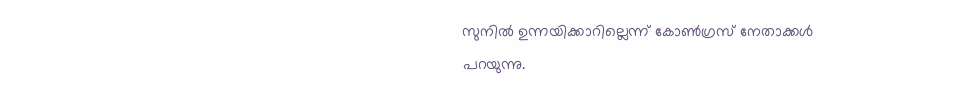സുനില്‍ ഉന്നയിക്കാറില്ലെന്ന് കോണ്‍ഗ്രസ് നേതാക്കള്‍ പറയുന്നു.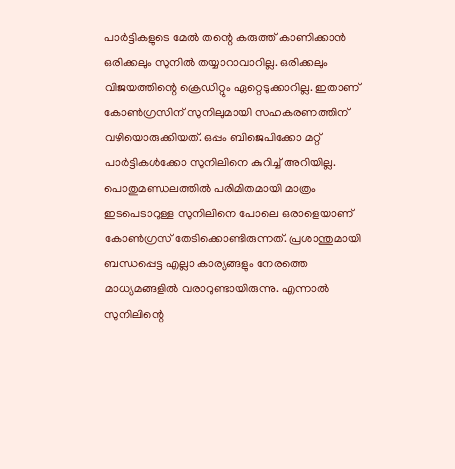പാര്‍ട്ടികളുടെ മേല്‍ തന്റെ കരുത്ത് കാണിക്കാന്‍ ഒരിക്കലും സുനില്‍ തയ്യാറാവാറില്ല. ഒരിക്കലും വിജയത്തിന്റെ ക്രെഡിറ്റും ഏറ്റെടുക്കാറില്ല. ഇതാണ് കോണ്‍ഗ്രസിന് സുനിലുമായി സഹകരണത്തിന് വഴിയൊരുക്കിയത്. ഒപ്പം ബിജെപിക്കോ മറ്റ് പാര്‍ട്ടികള്‍ക്കോ സുനിലിനെ കുറിച്ച് അറിയില്ല. പൊതുമണ്ഡലത്തില്‍ പരിമിതമായി മാത്രം ഇടപെടാറുള്ള സുനിലിനെ പോലെ ഒരാളെയാണ് കോണ്‍ഗ്രസ് തേടിക്കൊണ്ടിരുന്നത്. പ്രശാന്തുമായി ബന്ധപ്പെട്ട എല്ലാ കാര്യങ്ങളും നേരത്തെ മാധ്യമങ്ങളില്‍ വരാറുണ്ടായിരുന്നു. എന്നാല്‍ സുനിലിന്റെ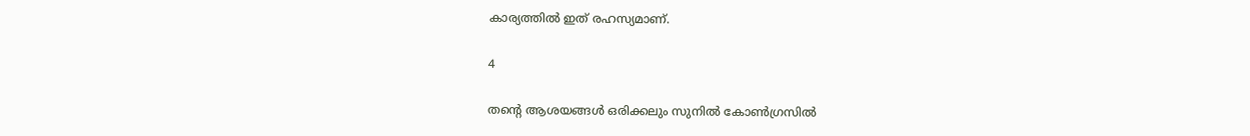കാര്യത്തില്‍ ഇത് രഹസ്യമാണ്.

4

തന്റെ ആശയങ്ങള്‍ ഒരിക്കലും സുനില്‍ കോണ്‍ഗ്രസില്‍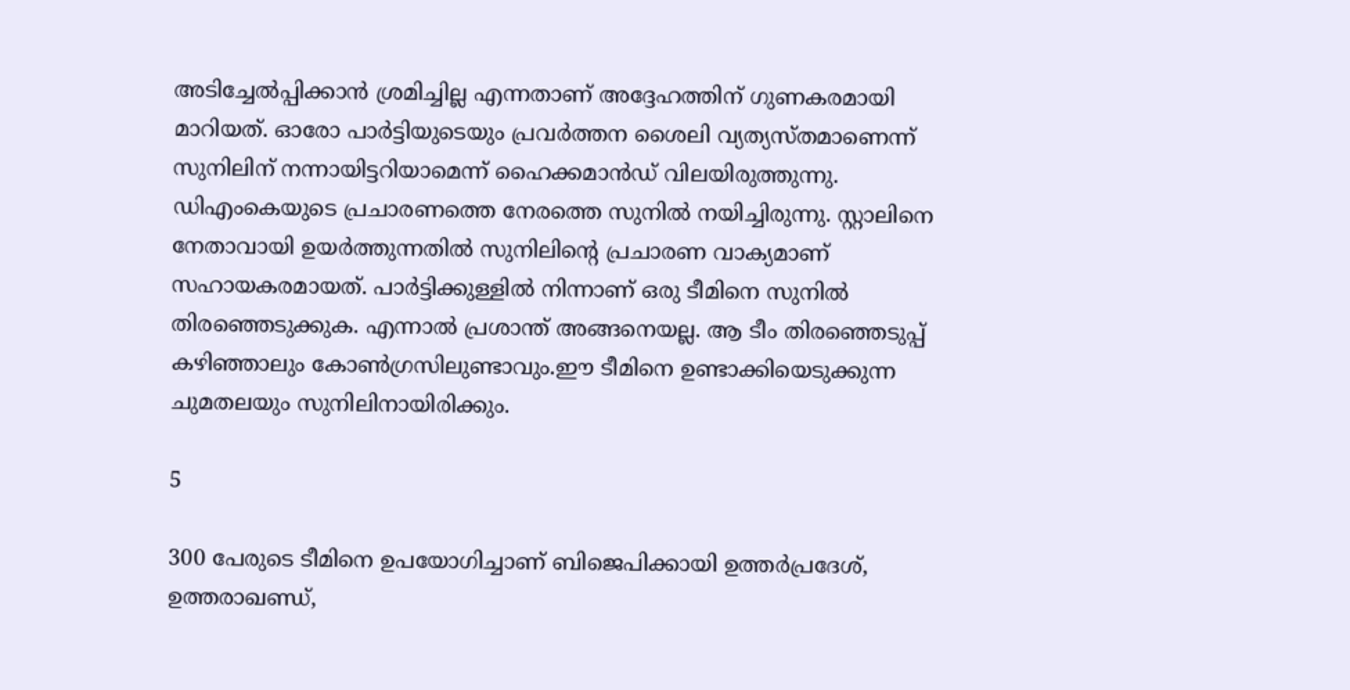അടിച്ചേല്‍പ്പിക്കാന്‍ ശ്രമിച്ചില്ല എന്നതാണ് അദ്ദേഹത്തിന് ഗുണകരമായി മാറിയത്. ഓരോ പാര്‍ട്ടിയുടെയും പ്രവര്‍ത്തന ശൈലി വ്യത്യസ്തമാണെന്ന് സുനിലിന് നന്നായിട്ടറിയാമെന്ന് ഹൈക്കമാന്‍ഡ് വിലയിരുത്തുന്നു. ഡിഎംകെയുടെ പ്രചാരണത്തെ നേരത്തെ സുനില്‍ നയിച്ചിരുന്നു. സ്റ്റാലിനെ നേതാവായി ഉയര്‍ത്തുന്നതില്‍ സുനിലിന്റെ പ്രചാരണ വാക്യമാണ് സഹായകരമായത്. പാര്‍ട്ടിക്കുള്ളില്‍ നിന്നാണ് ഒരു ടീമിനെ സുനില്‍ തിരഞ്ഞെടുക്കുക. എന്നാല്‍ പ്രശാന്ത് അങ്ങനെയല്ല. ആ ടീം തിരഞ്ഞെടുപ്പ് കഴിഞ്ഞാലും കോണ്‍ഗ്രസിലുണ്ടാവും.ഈ ടീമിനെ ഉണ്ടാക്കിയെടുക്കുന്ന ചുമതലയും സുനിലിനായിരിക്കും.

5

300 പേരുടെ ടീമിനെ ഉപയോഗിച്ചാണ് ബിജെപിക്കായി ഉത്തര്‍പ്രദേശ്, ഉത്തരാഖണ്ഡ്,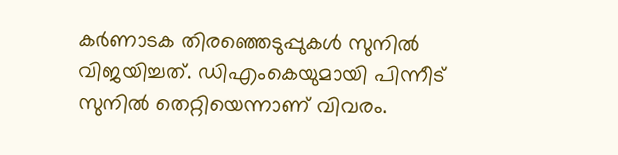കര്‍ണാടക തിരഞ്ഞെടുപ്പുകള്‍ സുനില്‍ വിജയിച്ചത്. ഡിഎംകെയുമായി പിന്നീട് സുനില്‍ തെറ്റിയെന്നാണ് വിവരം.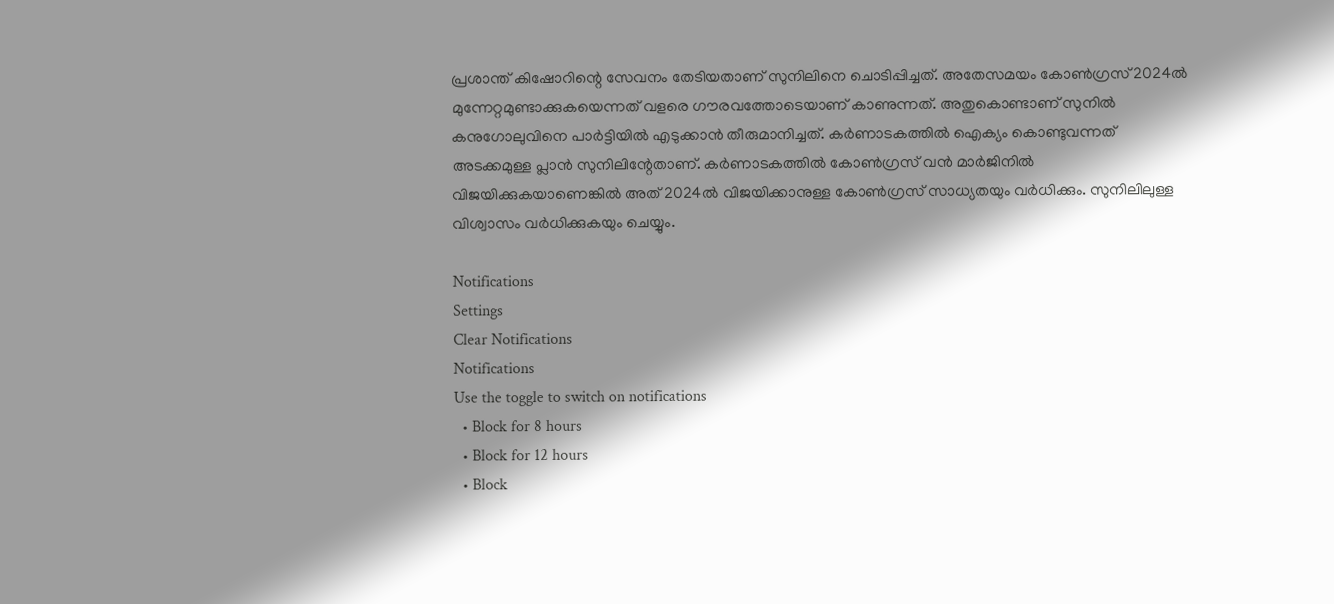പ്രശാന്ത് കിഷോറിന്റെ സേവനം തേടിയതാണ് സുനിലിനെ ചൊടിപ്പിച്ചത്. അതേസമയം കോണ്‍ഗ്രസ് 2024ല്‍ മുന്നേറ്റമുണ്ടാക്കുകയെന്നത് വളരെ ഗൗരവത്തോടെയാണ് കാണുന്നത്. അതുകൊണ്ടാണ് സുനില്‍ കനുഗോലുവിനെ പാര്‍ട്ടിയില്‍ എടുക്കാന്‍ തീരുമാനിച്ചത്. കര്‍ണാടകത്തില്‍ ഐക്യം കൊണ്ടുവന്നത് അടക്കമുള്ള പ്ലാന്‍ സുനിലിന്റേതാണ്. കര്‍ണാടകത്തില്‍ കോണ്‍ഗ്രസ് വന്‍ മാര്‍ജിനില്‍ വിജയിക്കുകയാണെങ്കില്‍ അത് 2024ല്‍ വിജയിക്കാനുള്ള കോണ്‍ഗ്രസ് സാധ്യതയും വര്‍ധിക്കും. സുനിലിലുള്ള വിശ്വാസം വര്‍ധിക്കുകയും ചെയ്യും.

Notifications
Settings
Clear Notifications
Notifications
Use the toggle to switch on notifications
  • Block for 8 hours
  • Block for 12 hours
  • Block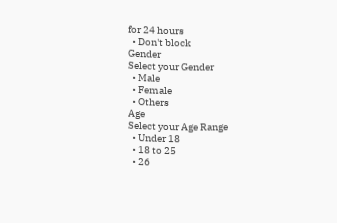for 24 hours
  • Don't block
Gender
Select your Gender
  • Male
  • Female
  • Others
Age
Select your Age Range
  • Under 18
  • 18 to 25
  • 26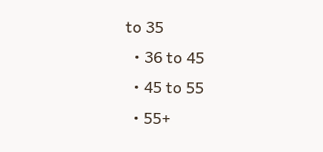to 35
  • 36 to 45
  • 45 to 55
  • 55+